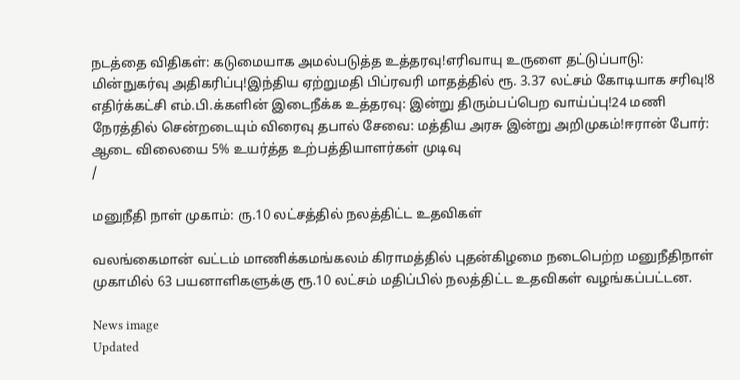நடத்தை விதிகள்: கடுமையாக அமல்படுத்த உத்தரவு!எரிவாயு உருளை தட்டுப்பாடு: மின்நுகர்வு அதிகரிப்பு!இந்திய ஏற்றுமதி பிப்ரவரி மாதத்தில் ரூ. 3.37 லட்சம் கோடியாக சரிவு!8 எதிர்க்கட்சி எம்.பி.க்களின் இடைநீக்க உத்தரவு: இன்று திரும்பப்பெற வாய்ப்பு!24 மணி நேரத்தில் சென்றடையும் விரைவு தபால் சேவை: மத்திய அரசு இன்று அறிமுகம்!ஈரான் போர்: ஆடை விலையை 5% உயர்த்த உற்பத்தியாளர்கள் முடிவு
/

மனுநீதி நாள் முகாம்: ரு.10 லட்சத்தில் நலத்திட்ட உதவிகள்

வலங்கைமான் வட்டம் மாணிக்கமங்கலம் கிராமத்தில் புதன்கிழமை நடைபெற்ற மனுநீதிநாள் முகாமில் 63 பயனாளிகளுக்கு ரூ.10 லட்சம் மதிப்பில் நலத்திட்ட உதவிகள் வழங்கப்பட்டன.

News image
Updated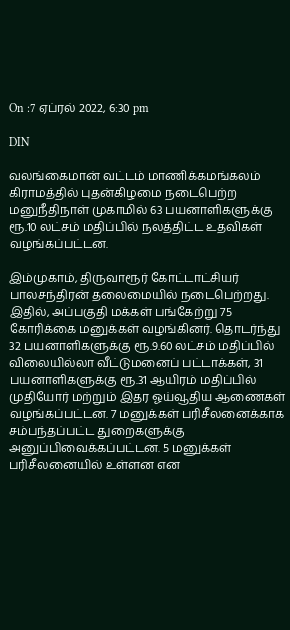On :7 ஏப்ரல் 2022, 6:30 pm

DIN

வலங்கைமான் வட்டம் மாணிக்கமங்கலம் கிராமத்தில் புதன்கிழமை நடைபெற்ற மனுநீதிநாள் முகாமில் 63 பயனாளிகளுக்கு ரூ.10 லட்சம் மதிப்பில் நலத்திட்ட உதவிகள் வழங்கப்பட்டன.

இம்முகாம், திருவாரூர் கோட்டாட்சியர் பாலசந்திரன் தலைமையில் நடைபெற்றது. இதில், அப்பகுதி மக்கள் பங்கேற்று 75 கோரிக்கை மனுக்கள் வழங்கினர். தொடர்ந்து 32 பயனாளிகளுக்கு ரூ.9.60 லட்சம் மதிப்பில் விலையில்லா வீட்டுமனைப் பட்டாக்கள், 31 பயனாளிகளுக்கு ரூ.31 ஆயிரம் மதிப்பில் முதியோர் மற்றும் இதர ஓய்வூதிய ஆணைகள் வழங்கப்பட்டன. 7 மனுக்கள் பரிசீலனைக்காக சம்பந்தப்பட்ட துறைகளுக்கு அனுப்பிவைக்கப்பட்டன. 5 மனுக்கள் பரிசீலனையில் உள்ளன என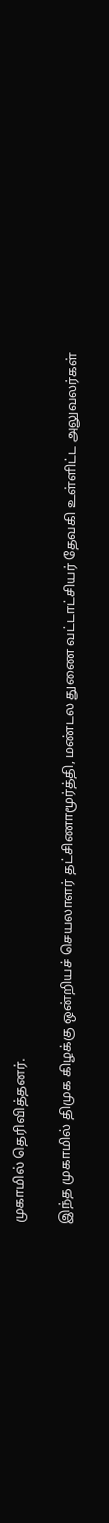முகாமில் தெரிவித்தனர்.

இந்த முகாமில் திமுக கிழக்கு ஒன்றியச் செயலாளர் தட்சிணாமூர்த்தி, மண்டல துணை வட்டாட்சியர் தேவகி உள்ளிட்ட அலுவலர்கள்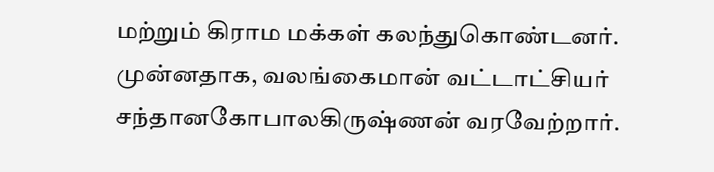மற்றும் கிராம மக்கள் கலந்துகொண்டனர். முன்னதாக, வலங்கைமான் வட்டாட்சியர் சந்தானகோபாலகிருஷ்ணன் வரவேற்றார்.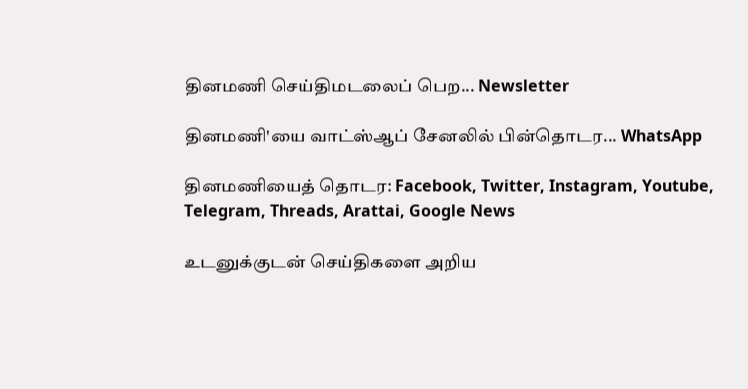தினமணி செய்திமடலைப் பெற... Newsletter

தினமணி'யை வாட்ஸ்ஆப் சேனலில் பின்தொடர... WhatsApp

தினமணியைத் தொடர: Facebook, Twitter, Instagram, Youtube, Telegram, Threads, Arattai, Google News

உடனுக்குடன் செய்திகளை அறிய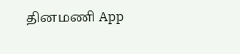தினமணி App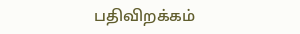பதிவிறக்கம்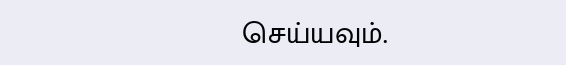செய்யவும்.